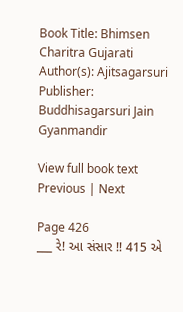Book Title: Bhimsen Charitra Gujarati
Author(s): Ajitsagarsuri
Publisher: Buddhisagarsuri Jain Gyanmandir

View full book text
Previous | Next

Page 426
___ રે! આ સંસાર !! 415 એ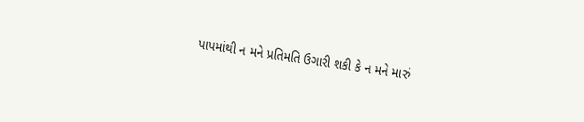પાપમાંથી ન મને પ્રતિમતિ ઉગારી શકી કે ન મને મારું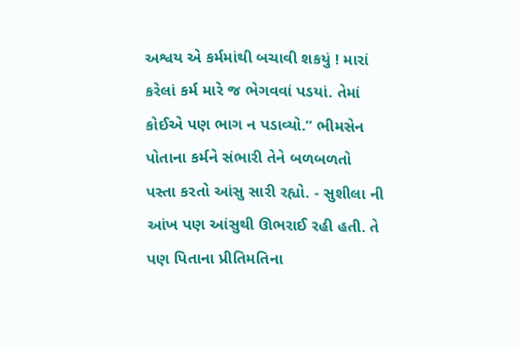અશ્વય એ કર્મમાંથી બચાવી શકયું ! મારાં કરેલાં કર્મ મારે જ ભેગવવાં પડયાં. તેમાં કોઈએ પણ ભાગ ન પડાવ્યો.” ભીમસેન પોતાના કર્મને સંભારી તેને બળબળતો પસ્તા કરતો આંસુ સારી રહ્યો. - સુશીલા ની આંખ પણ આંસુથી ઊભરાઈ રહી હતી. તે પણ પિતાના પ્રીતિમતિના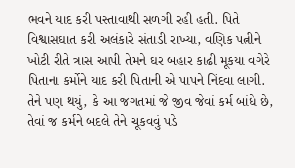ભવને યાદ કરી પસ્તાવાથી સળગી રહી હતી. પિતે વિશ્વાસઘાત કરી અલંકારે સંતાડી રાખ્યા, વણિક પત્નીને ખોટી રીતે ત્રાસ આપી તેમને ઘર બહાર કાઢી મૂકયા વગેરે પિતાના કર્મોને યાદ કરી પિતાની એ પાપને નિંદવા લાગી. તેને પણ થયું, કે આ જગતમાં જે જીવ જેવાં કર્મ બાંધે છે, તેવાં જ કર્મને બદલે તેને ચૂકવવું પડે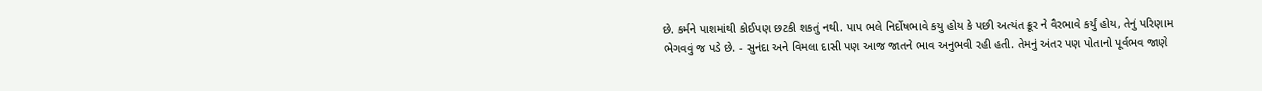છે. કર્મને પાશમાંથી કોઈપણ છટકી શકતું નથી. પાપ ભલે નિર્દોષભાવે કયુ હોય કે પછી અત્યંત ક્રૂર ને વૈરભાવે કર્યું હોય, તેનું પરિણામ ભેગવવું જ પડે છે. - સુનંદા અને વિમલા દાસી પણ આજ જાતને ભાવ અનુભવી રહી હતી. તેમનું અંતર પણ પોતાનો પૂર્વભવ જાણે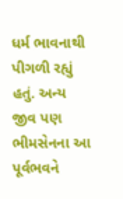ધર્મ ભાવનાથી પીગળી રહ્યું હતું. અન્ય જીવ પણ ભીમસેનના આ પૂર્વભવને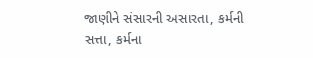જાણીને સંસારની અસારતા, કર્મની સત્તા, કર્મના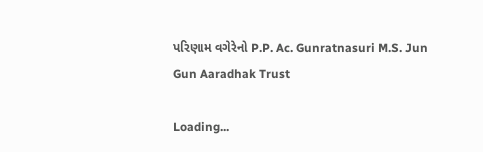પરિણામ વગેરેનો P.P. Ac. Gunratnasuri M.S. Jun Gun Aaradhak Trust

Loading...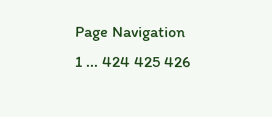Page Navigation
1 ... 424 425 426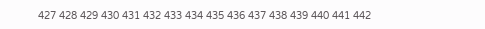427 428 429 430 431 432 433 434 435 436 437 438 439 440 441 442